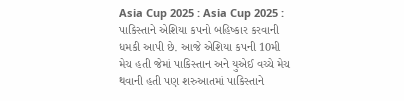Asia Cup 2025 : Asia Cup 2025 : પાકિસ્તાને એશિયા કપનો બહિષ્કાર કરવાની ધમકી આપી છે. આજે એશિયા કપની 10મી મેચ હતી જેમાં પાકિસ્તાન અને યુએઈ વચ્ચે મેચ થવાની હતી પણ શરુઆતમાં પાકિસ્તાને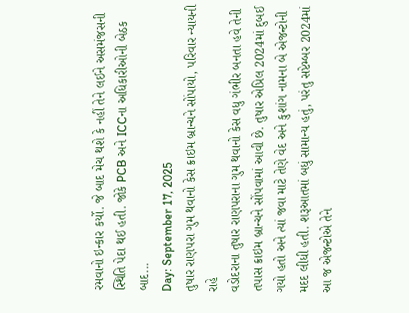રમવાનો ઇન્કાર કર્યો. જે બાદ મેચ થશે કે નહીં તેને લઈને અસમંજસની સ્થિતિ પેદા થઈ હતી. જોકે PCB અને ICCના અધિકારીઓની બેઠક બાદ...
Day: September 17, 2025
તુષાર રાણપરા ગુમ થવાનો કેસ ક્રાઇમ બ્રાન્ચને સોંપાયો, પરિવાર ન્યાયની રાહે
વડોદરાના તુષાર રાણપરાના ગુમ થવાનો કેસ વધુ ગંભીર બનતા હવે તેની તપાસ ક્રાઇમ બ્રાન્ચને સોંપવામાં આવી છે. તુષાર એપ્રિલ 2024માં દુબઈ ગયો હતો અને ત્યાં જવા માટે તેણે વેદ અને કુશાંગ નામના બે એજન્ટોની મદદ લીધી હતી. શરૂઆતમાં બધું સામાન્ય હતું, પરંતુ સપ્ટેમ્બર 2024માં આ જ એજન્ટોએ તેને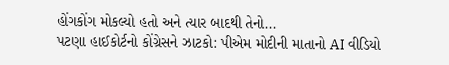હોંગકોંગ મોકલ્યો હતો અને ત્યાર બાદથી તેનો...
પટણા હાઈકોર્ટનો કોંગ્રેસને ઝાટકો: પીએમ મોદીની માતાનો AI વીડિયો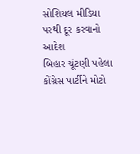સોશિયલ મીડિયા પરથી દૂર કરવાનો આદેશ
બિહાર ચૂંટણી પહેલા કોંગ્રેસ પાર્ટીને મોટો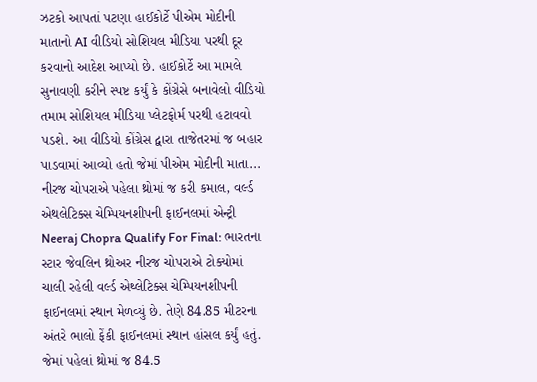ઝટકો આપતાં પટણા હાઈકોર્ટે પીએમ મોદીની માતાનો AI વીડિયો સોશિયલ મીડિયા પરથી દૂર કરવાનો આદેશ આપ્યો છે. હાઈકોર્ટે આ મામલે સુનાવણી કરીને સ્પષ્ટ કર્યું કે કોંગ્રેસે બનાવેલો વીડિયો તમામ સોશિયલ મીડિયા પ્લેટફોર્મ પરથી હટાવવો પડશે. આ વીડિયો કોંગ્રેસ દ્વારા તાજેતરમાં જ બહાર પાડવામાં આવ્યો હતો જેમાં પીએમ મોદીની માતા...
નીરજ ચોપરાએ પહેલા થ્રોમાં જ કરી કમાલ, વર્લ્ડ એથલેટિક્સ ચેમ્પિયનશીપની ફાઈનલમાં એન્ટ્રી
Neeraj Chopra Qualify For Final: ભારતના સ્ટાર જેવલિન થ્રોઅર નીરજ ચોપરાએ ટોક્યોમાં ચાલી રહેલી વર્લ્ડ એથ્લેટિક્સ ચેમ્પિયનશીપની ફાઈનલમાં સ્થાન મેળવ્યું છે. તેણે 84.85 મીટરના અંતરે ભાલો ફેંકી ફાઈનલમાં સ્થાન હાંસલ કર્યું હતું. જેમાં પહેલાં થ્રોમાં જ 84.5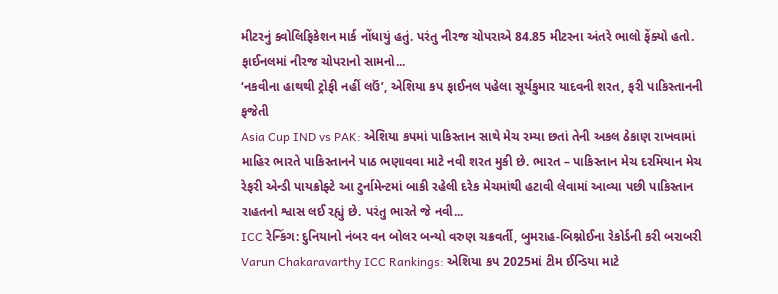મીટરનું ક્વોલિફિકેશન માર્ક નોંધાયું હતું. પરંતુ નીરજ ચોપરાએ 84.85 મીટરના અંતરે ભાલો ફેંક્યો હતો. ફાઈનલમાં નીરજ ચોપરાનો સામનો...
‘નકવીના હાથથી ટ્રોફી નહીં લઉં’, એશિયા કપ ફાઈનલ પહેલા સૂર્યકુમાર યાદવની શરત, ફરી પાકિસ્તાનની ફજેતી
Asia Cup IND vs PAK: એશિયા કપમાં પાકિસ્તાન સાથે મેચ રમ્યા છતાં તેની અકલ ઠેકાણ રાખવામાં માહિર ભારતે પાકિસ્તાનને પાઠ ભણાવવા માટે નવી શરત મુકી છે. ભારત – પાકિસ્તાન મેચ દરમિયાન મેચ રેફરી એન્ડી પાયક્રોફ્ટે આ ટુર્નામેન્ટમાં બાકી રહેલી દરેક મેચમાંથી હટાવી લેવામાં આવ્યા પછી પાકિસ્તાન રાહતનો શ્વાસ લઈ રહ્યું છે. પરંતુ ભારતે જે નવી...
ICC રેન્કિંગ: દુનિયાનો નંબર વન બોલર બન્યો વરુણ ચક્રવર્તી, બુમરાહ-બિશ્નોઈના રેકોર્ડની કરી બરાબરી
Varun Chakaravarthy ICC Rankings: એશિયા કપ 2025માં ટીમ ઈન્ડિયા માટે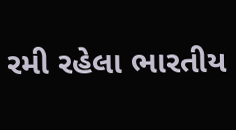રમી રહેલા ભારતીય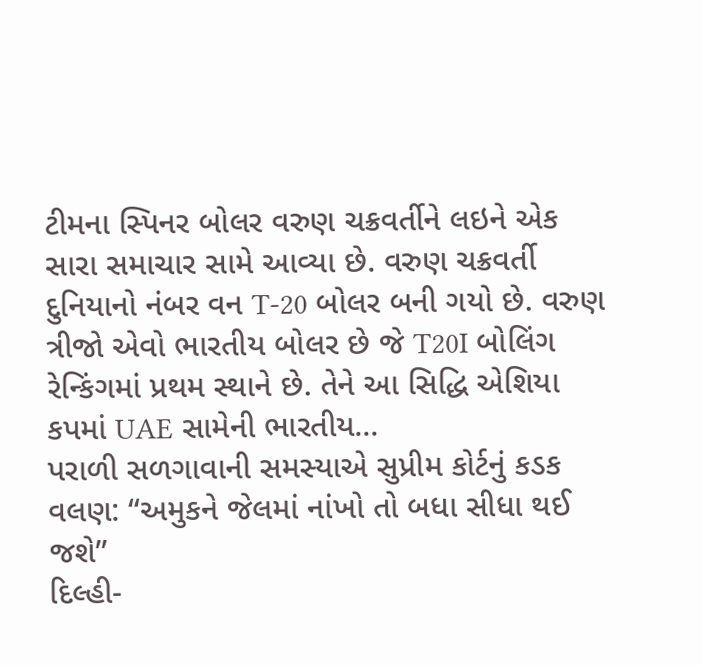ટીમના સ્પિનર બોલર વરુણ ચક્રવર્તીને લઇને એક સારા સમાચાર સામે આવ્યા છે. વરુણ ચક્રવર્તી દુનિયાનો નંબર વન T-20 બોલર બની ગયો છે. વરુણ ત્રીજો એવો ભારતીય બોલર છે જે T20I બોલિંગ રેન્કિંગમાં પ્રથમ સ્થાને છે. તેને આ સિદ્ધિ એશિયા કપમાં UAE સામેની ભારતીય...
પરાળી સળગાવાની સમસ્યાએ સુપ્રીમ કોર્ટનું કડક વલણ: “અમુકને જેલમાં નાંખો તો બધા સીધા થઈ જશે”
દિલ્હી-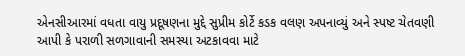એનસીઆરમાં વધતા વાયુ પ્રદૂષણના મુદ્દે સુપ્રીમ કોર્ટે કડક વલણ અપનાવ્યું અને સ્પષ્ટ ચેતવણી આપી કે પરાળી સળગાવાની સમસ્યા અટકાવવા માટે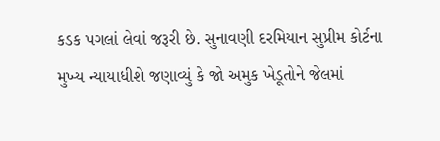કડક પગલાં લેવાં જરૂરી છે. સુનાવણી દરમિયાન સુપ્રીમ કોર્ટના મુખ્ય ન્યાયાધીશે જણાવ્યું કે જો અમુક ખેડૂતોને જેલમાં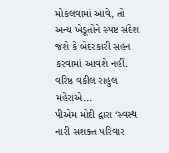મોકલવામાં આવે, તો અન્ય ખેડૂતોને સ્પષ્ટ સંદેશ જશે કે બેદરકારી સહન કરવામાં આવશે નહીં. વરિષ્ઠ વકીલ રાહુલ મહેરાએ...
પીએમ મોદી દ્વારા ‘સ્વસ્થ નારી સશક્ત પરિવાર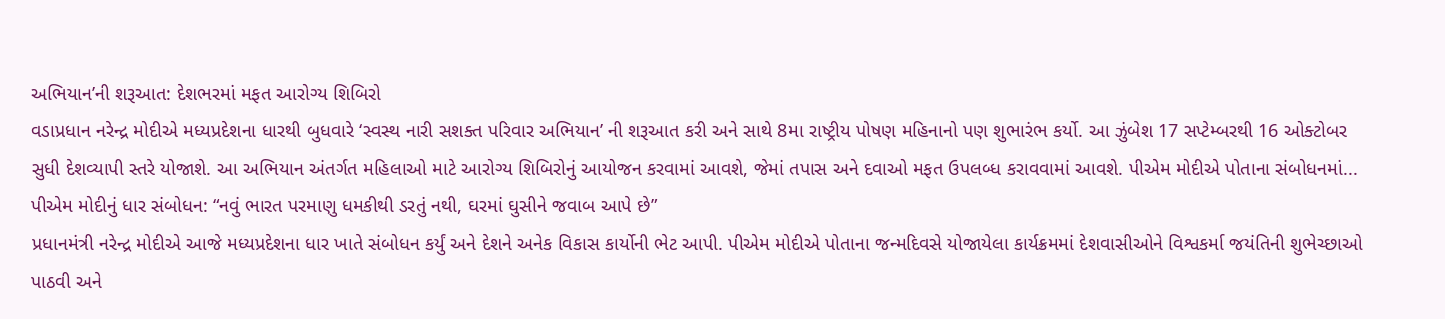અભિયાન’ની શરૂઆત: દેશભરમાં મફત આરોગ્ય શિબિરો
વડાપ્રધાન નરેન્દ્ર મોદીએ મધ્યપ્રદેશના ધારથી બુધવારે ‘સ્વસ્થ નારી સશક્ત પરિવાર અભિયાન’ ની શરૂઆત કરી અને સાથે 8મા રાષ્ટ્રીય પોષણ મહિનાનો પણ શુભારંભ કર્યો. આ ઝુંબેશ 17 સપ્ટેમ્બરથી 16 ઓક્ટોબર સુધી દેશવ્યાપી સ્તરે યોજાશે. આ અભિયાન અંતર્ગત મહિલાઓ માટે આરોગ્ય શિબિરોનું આયોજન કરવામાં આવશે, જેમાં તપાસ અને દવાઓ મફત ઉપલબ્ધ કરાવવામાં આવશે. પીએમ મોદીએ પોતાના સંબોધનમાં...
પીએમ મોદીનું ધાર સંબોધન: “નવું ભારત પરમાણુ ધમકીથી ડરતું નથી, ઘરમાં ઘુસીને જવાબ આપે છે”
પ્રધાનમંત્રી નરેન્દ્ર મોદીએ આજે મધ્યપ્રદેશના ધાર ખાતે સંબોધન કર્યું અને દેશને અનેક વિકાસ કાર્યોની ભેટ આપી. પીએમ મોદીએ પોતાના જન્મદિવસે યોજાયેલા કાર્યક્રમમાં દેશવાસીઓને વિશ્વકર્મા જયંતિની શુભેચ્છાઓ પાઠવી અને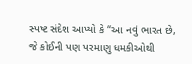સ્પષ્ટ સંદેશ આપ્યો કે “આ નવું ભારત છે, જે કોઈની પણ પરમાણુ ધમકીઓથી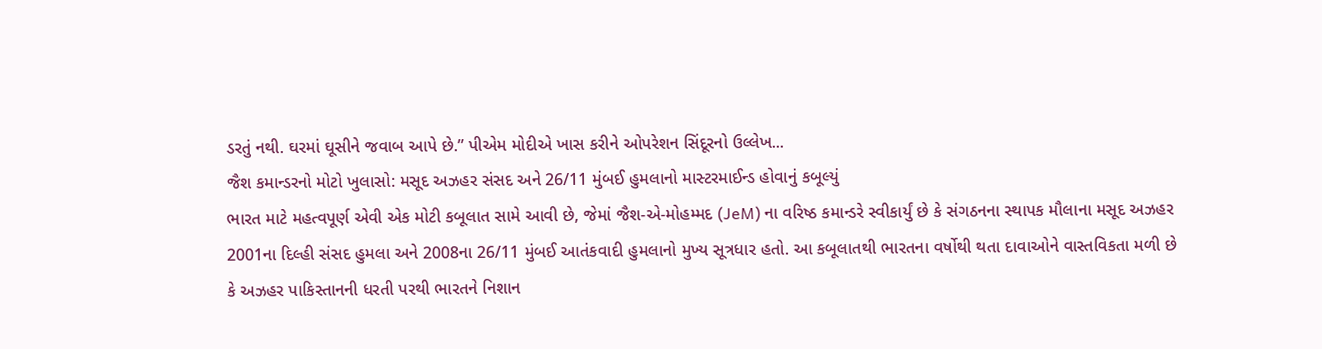ડરતું નથી. ઘરમાં ઘૂસીને જવાબ આપે છે.” પીએમ મોદીએ ખાસ કરીને ઓપરેશન સિંદૂરનો ઉલ્લેખ...
જૈશ કમાન્ડરનો મોટો ખુલાસો: મસૂદ અઝહર સંસદ અને 26/11 મુંબઈ હુમલાનો માસ્ટરમાઈન્ડ હોવાનું કબૂલ્યું
ભારત માટે મહત્વપૂર્ણ એવી એક મોટી કબૂલાત સામે આવી છે, જેમાં જૈશ-એ-મોહમ્મદ (JeM) ના વરિષ્ઠ કમાન્ડરે સ્વીકાર્યું છે કે સંગઠનના સ્થાપક મૌલાના મસૂદ અઝહર 2001ના દિલ્હી સંસદ હુમલા અને 2008ના 26/11 મુંબઈ આતંકવાદી હુમલાનો મુખ્ય સૂત્રધાર હતો. આ કબૂલાતથી ભારતના વર્ષોથી થતા દાવાઓને વાસ્તવિકતા મળી છે કે અઝહર પાકિસ્તાનની ધરતી પરથી ભારતને નિશાન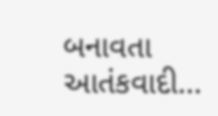બનાવતા આતંકવાદી...